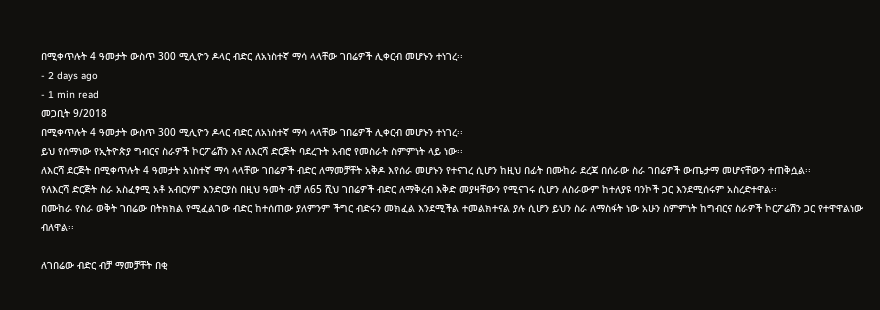በሚቀጥሉት 4 ዓመታት ውስጥ 300 ሚሊዮን ዶላር ብድር ለአነስተኛ ማሳ ላላቸው ገበሬዎች ሊቀርብ መሆኑን ተነገረ፡፡
- 2 days ago
- 1 min read
መጋቢት 9/2018
በሚቀጥሉት 4 ዓመታት ውስጥ 300 ሚሊዮን ዶላር ብድር ለአነስተኛ ማሳ ላላቸው ገበሬዎች ሊቀርብ መሆኑን ተነገረ፡፡
ይህ የሰማነው የኢትዮጵያ ግብርና ስራዎች ኮርፖሬሽን እና ለእርሻ ድርጅት ባደረጉት አብሮ የመስራት ስምምነት ላይ ነው፡፡
ለእርሻ ደርጅት በሚቀጥሉት 4 ዓመታት አነስተኛ ማሳ ላላቸው ገበሬዎች ብድር ለማመቻቸት አቅዶ እየሰራ መሆኑን የተናገረ ሲሆን ከዚህ በፊት በሙከራ ደረጃ በሰራው ስራ ገበሬዎች ውጤታማ መሆናቸውን ተጠቅሷል፡፡
የለእርሻ ድርጅት ስራ አስፈፃሚ አቶ አብርሃም እንድርያስ በዚህ ዓመት ብቻ ለ65 ሺህ ገበሬዎች ብድር ለማቅረብ እቅድ መያዛቸውን የሚናገሩ ሲሆን ለስራውም ከተለያዩ ባንኮች ጋር እንደሚሰሩም አስረድተዋል፡፡
በሙከራ የስራ ወቅት ገበሬው በትክክል የሚፈልገው ብድር ከተሰጠው ያለምንም ችግር ብድሩን መክፈል እንደሚችል ተመልክተናል ያሉ ሲሆን ይህን ስራ ለማስፋት ነው አሁን ስምምነት ከግብርና ስራዎች ኮርፖሬሽን ጋር የተዋዋልነው ብለዋል፡፡

ለገበሬው ብድር ብቻ ማመቻቸት በቂ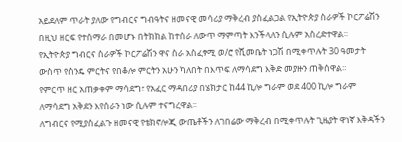አይደለም ጥራት ያለው የግብርና ግብዓትና ዘመናዊ መሳሪያ ማቅረብ ያስፈልጋል የኢትዮጵያ ስራዎች ኮርፖሬሽን በዚህ ዘርፍ የተሰማራ በመሆኑ በትክክል ከተሰራ ለውጥ ማምጣት እንችላለን ሲሉም አስረድተዋል፡፡
የኢትዮጵያ ግብርና ስራዎች ኮርፖሬሽን ዋና ስራ አስፈፃሚ ወ/ሮ የሺመቤት ነጋሽ በሚቀጥሉት 30 ዓመታት ውስጥ የስንዴ ምርትና የበቆሎ ምርትን አሁን ካለበት በእጥፍ ለማሳደግ እቅድ መያዙን ጠቅሰዋል፡፡
የምርጥ ዘር አጠቃቀም ማሳደግ፣ የአፈር ማዳበሪያ በሄክታር ከ44 ኪሎ ግራም ወደ 400 ኪሎ ግራም ለማሳደግ አቅደን እየሰራን ነው ሲሉም ተናግረዋል፡፡
ለግብርና የሚያስፈልጉ ዘመናዊ የቴክኖሎጂ ውጤቶችን ለገበሬው ማቅረብ በሚቀጥሉት ጊዜያት ዋነኛ እቅዳችን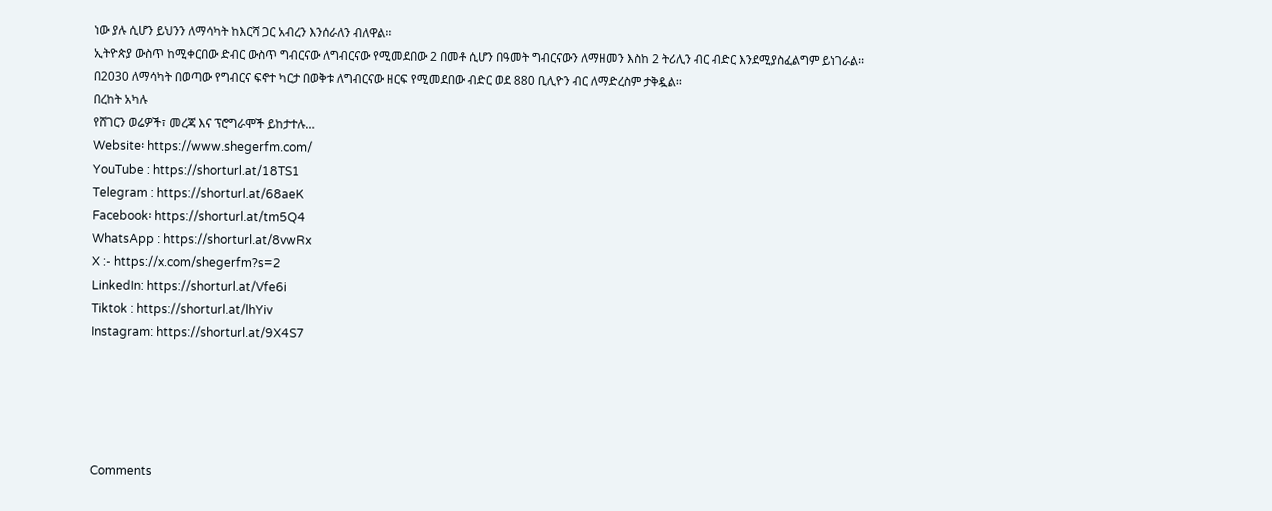ነው ያሉ ሲሆን ይህንን ለማሳካት ከእርሻ ጋር አብረን እንሰራለን ብለዋል፡፡
ኢትዮጵያ ውስጥ ከሚቀርበው ድብር ውስጥ ግብርናው ለግብርናው የሚመደበው 2 በመቶ ሲሆን በዓመት ግብርናውን ለማዘመን እስከ 2 ትሪሊን ብር ብድር እንደሚያስፈልግም ይነገራል፡፡
በ2030 ለማሳካት በወጣው የግብርና ፍኖተ ካርታ በወቅቱ ለግብርናው ዘርፍ የሚመደበው ብድር ወደ 880 ቢሊዮን ብር ለማድረስም ታቅዷል፡፡
በረከት አካሉ
የሸገርን ወሬዎች፣ መረጃ እና ፕሮግራሞች ይከታተሉ…
Website፡ https://www.shegerfm.com/
YouTube : https://shorturl.at/18TS1
Telegram : https://shorturl.at/68aeK
Facebook፡ https://shorturl.at/tm5Q4
WhatsApp : https://shorturl.at/8vwRx
X :- https://x.com/shegerfm?s=2
LinkedIn: https://shorturl.at/Vfe6i
Tiktok : https://shorturl.at/lhYiv
Instagram: https://shorturl.at/9X4S7





Comments